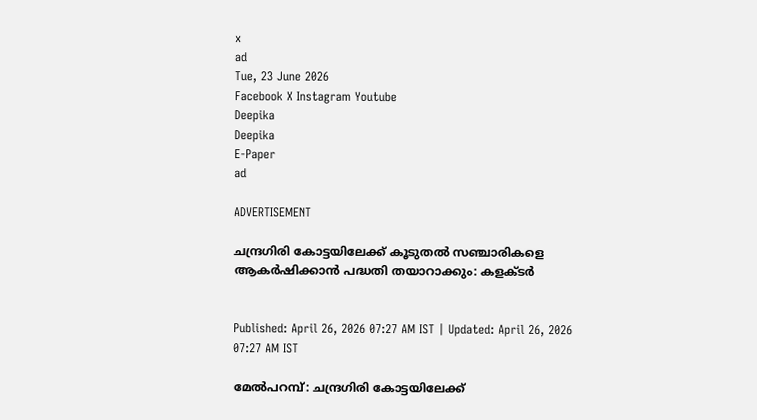x
ad
Tue, 23 June 2026
Facebook X Instagram Youtube
Deepika
Deepika
E-Paper
ad

ADVERTISEMENT

ചന്ദ്രഗിരി കോട്ടയിലേക്ക് കൂടുതൽ സഞ്ചാരികളെ ആകർഷിക്കാൻ പദ്ധതി തയാറാക്കും: കളക്ടർ


Published: April 26, 2026 07:27 AM IST | Updated: April 26, 2026 07:27 AM IST

മേൽപറമ്പ്: ചന്ദ്രഗിരി കോട്ടയിലേക്ക്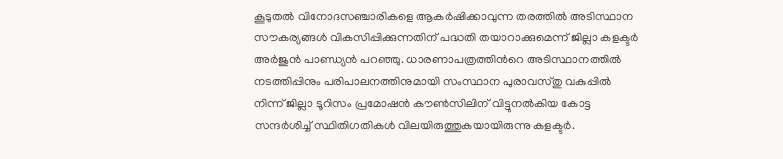കൂടുതൽ വിനോദസഞ്ചാരികളെ ആകർഷിക്കാവുന്ന തരത്തിൽ അടിസ്ഥാന സൗകര്യങ്ങൾ വികസിപ്പിക്കുന്നതിന് പദ്ധതി തയാറാക്കുമെന്ന് ജില്ലാ കളക്ടർ അർജുൻ പാണ്ഡ്യൻ പറഞ്ഞു. ധാരണാപത്രത്തിന്‍റെ അടിസ്ഥാനത്തിൽ നടത്തിപ്പിനും പരിപാലനത്തിനുമായി സംസ്ഥാന പുരാവസ്തു വകുപ്പിൽ നിന്ന് ജില്ലാ ടൂറിസം പ്രമോഷൻ കൗൺസിലിന് വിട്ടുനൽകിയ കോട്ട സന്ദർശിച്ച് സ്ഥിതിഗതികൾ വിലയിരുത്തുകയായിരുന്നു കളക്ടർ.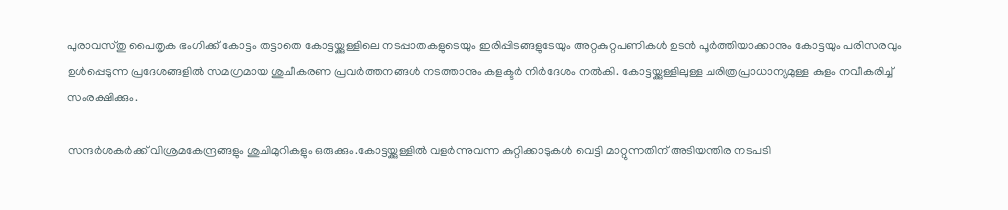പുരാവസ്തു പൈതൃക ഭംഗിക്ക് കോട്ടം തട്ടാതെ കോട്ടയ്ക്കുള്ളിലെ നടപ്പാതകളുടെയും ഇരിപ്പിടങ്ങളുടേയും അറ്റകുറ്റപണികള്‍ ഉടൻ പൂർത്തിയാക്കാനും കോട്ടയും പരിസരവും ഉൾപ്പെടുന്ന പ്രദേശങ്ങളിൽ സമഗ്രമായ ശുചീകരണ പ്രവർത്തനങ്ങൾ നടത്താനും കളക്ടർ നിർദേശം നൽകി. കോട്ടയ്ക്കുള്ളിലുള്ള ചരിത്രപ്രാധാന്യമുള്ള കുളം നവീകരിച്ച് സംരക്ഷിക്കും.

സന്ദര്‍ശകര്‍ക്ക് വിശ്രമകേന്ദ്രങ്ങളും ശുചിമുറികളും ഒരുക്കും.കോട്ടയ്ക്കുള്ളിൽ വളർന്നുവന്ന കുറ്റിക്കാടുകൾ വെട്ടി മാറ്റുന്നതിന് അടിയന്തിര നടപടി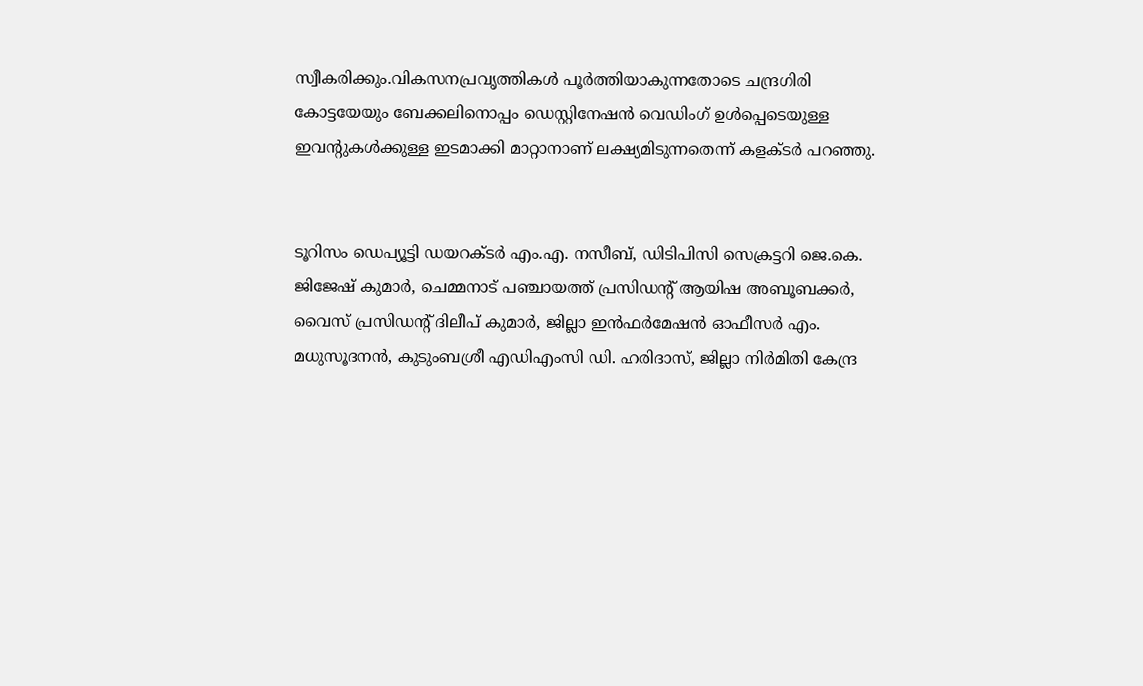സ്വീകരിക്കും.വികസനപ്രവൃത്തികൾ പൂർത്തിയാകുന്നതോടെ ചന്ദ്രഗിരി കോട്ടയേയും ബേക്കലിനൊപ്പം ഡെസ്റ്റിനേഷൻ വെഡിംഗ് ഉൾപ്പെടെയുള്ള ഇവന്‍റുകൾക്കുള്ള ഇടമാക്കി മാറ്റാനാണ് ലക്ഷ്യമിടുന്നതെന്ന് കളക്ടർ പറഞ്ഞു.


ടൂറിസം ഡെപ്യൂട്ടി ഡയറക്ടർ എം.എ. നസീബ്, ഡിടിപിസി സെക്രട്ടറി ജെ.കെ. ജിജേഷ് കുമാർ, ചെമ്മനാട് പഞ്ചായത്ത് പ്രസിഡന്‍റ് ആയിഷ അബൂബക്കർ, വൈസ് പ്രസിഡന്‍റ് ദിലീപ് കുമാർ, ജില്ലാ ഇൻഫർമേഷൻ ഓഫീസർ എം. മധുസൂദനൻ, കുടുംബശ്രീ എഡിഎംസി ഡി. ഹരിദാസ്, ജില്ലാ നിർമിതി കേന്ദ്ര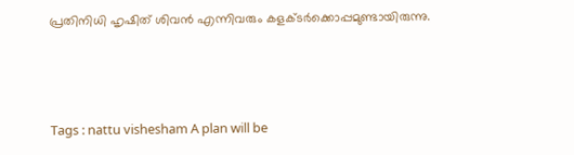പ്രതിനിധി ഹൃഷിത് ശിവൻ എന്നിവരും കളക്ടർക്കൊപ്പമുണ്ടായിരുന്നു.



Tags : nattu vishesham A plan will be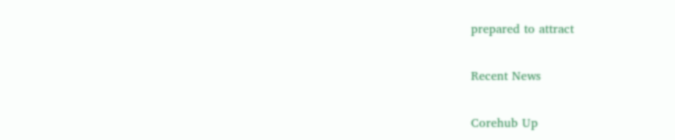prepared to attract

Recent News

Corehub Up